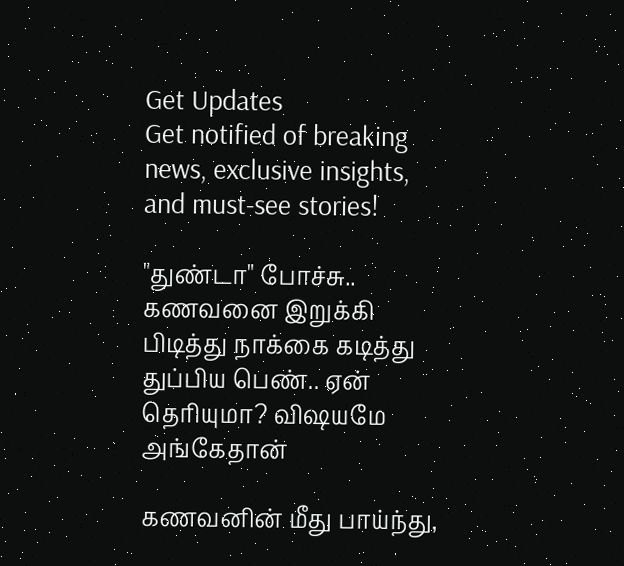Get Updates
Get notified of breaking news, exclusive insights, and must-see stories!

"துண்டா" போச்சு.. கணவனை இறுக்கி பிடித்து நாக்கை கடித்து துப்பிய பெண்.. ஏன் தெரியுமா? விஷயமே அங்கேதான்

கணவனின் மீது பாய்ந்து,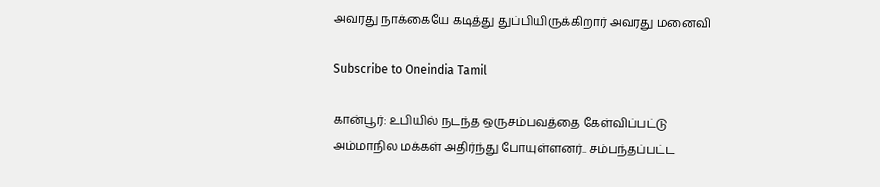அவரது நாக்கையே கடித்து துப்பியிருக்கிறார் அவரது மனைவி

Subscribe to Oneindia Tamil

கான்பூர்: உபியில் நடந்த ஒருசம்பவத்தை கேள்விப்பட்டு அம்மாநில மக்கள் அதிர்ந்து போயுள்ளனர்.. சம்பந்தப்பட்ட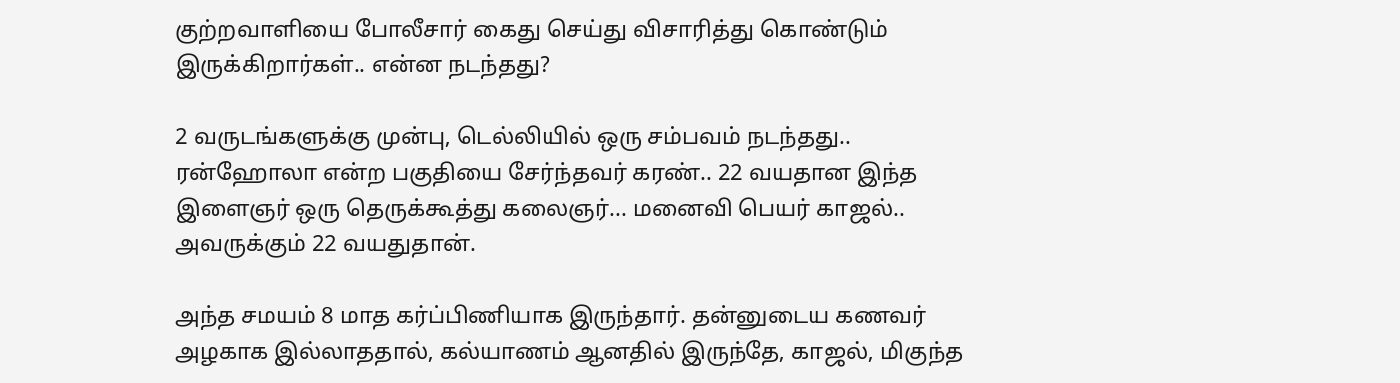குற்றவாளியை போலீசார் கைது செய்து விசாரித்து கொண்டும் இருக்கிறார்கள்.. என்ன நடந்தது?

2 வருடங்களுக்கு முன்பு, டெல்லியில் ஒரு சம்பவம் நடந்தது.. ரன்ஹோலா என்ற பகுதியை சேர்ந்தவர் கரண்.. 22 வயதான இந்த இளைஞர் ஒரு தெருக்கூத்து கலைஞர்... மனைவி பெயர் காஜல்.. அவருக்கும் 22 வயதுதான்.

அந்த சமயம் 8 மாத கர்ப்பிணியாக இருந்தார். தன்னுடைய கணவர் அழகாக இல்லாததால், கல்யாணம் ஆனதில் இருந்தே, காஜல், மிகுந்த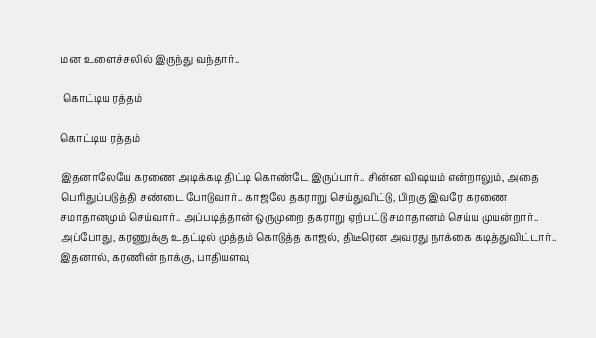மன உளைச்சலில் இருந்து வந்தார்..

 கொட்டிய ரத்தம்

கொட்டிய ரத்தம்

இதனாலேயே கரணை அடிக்கடி திட்டி கொண்டே இருப்பார்.. சின்ன விஷயம் என்றாலும், அதை பெரிதுப்படுத்தி சண்டை போடுவார்.. காஜலே தகராறு செய்துவிட்டு, பிறகு இவரே கரணை சமாதானமும் செய்வார்.. அப்படித்தான் ஒருமுறை தகராறு ஏற்பட்டு சமாதானம் செய்ய முயன்றார்.. அப்போது, கரணுக்கு உதட்டில் முத்தம் கொடுத்த காஜல், திடீரென அவரது நாக்கை கடித்துவிட்டார்.. இதனால், கரணின் நாக்கு, பாதியளவு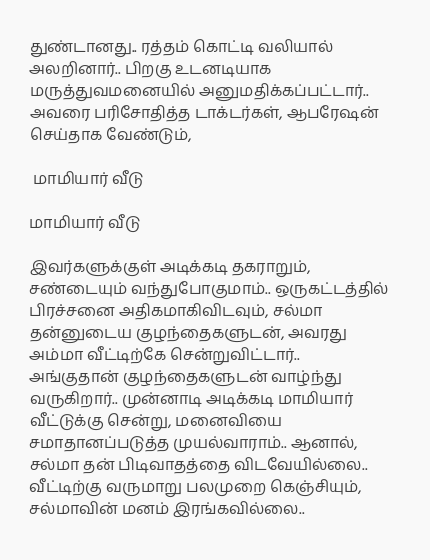துண்டானது.. ரத்தம் கொட்டி வலியால் அலறினார்.. பிறகு உடனடியாக மருத்துவமனையில் அனுமதிக்கப்பட்டார்.. அவரை பரிசோதித்த டாக்டர்கள், ஆபரேஷன் செய்தாக வேண்டும்,

 மாமியார் வீடு

மாமியார் வீடு

இவர்களுக்குள் அடிக்கடி தகராறும், சண்டையும் வந்துபோகுமாம்.. ஒருகட்டத்தில் பிரச்சனை அதிகமாகிவிடவும், சல்மா தன்னுடைய குழந்தைகளுடன், அவரது அம்மா வீட்டிற்கே சென்றுவிட்டார்.. அங்குதான் குழந்தைகளுடன் வாழ்ந்து வருகிறார்.. முன்னாடி அடிக்கடி மாமியார் வீட்டுக்கு சென்று, மனைவியை சமாதானப்படுத்த முயல்வாராம்.. ஆனால், சல்மா தன் பிடிவாதத்தை விடவேயில்லை.. வீட்டிற்கு வருமாறு பலமுறை கெஞ்சியும், சல்மாவின் மனம் இரங்கவில்லை..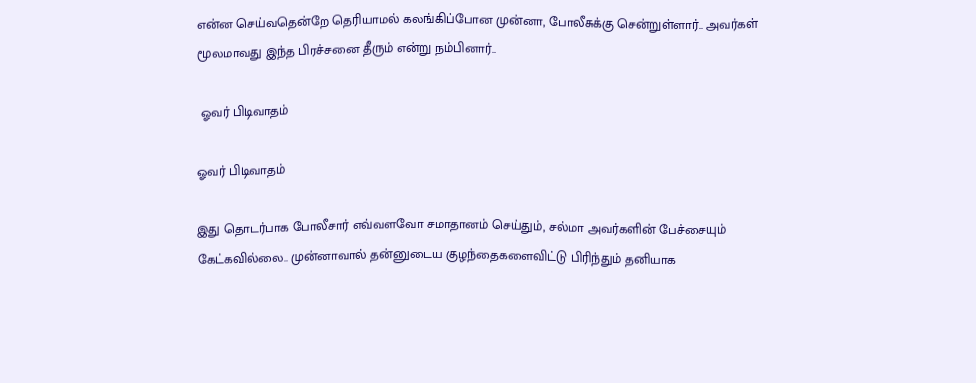என்ன செய்வதென்றே தெரியாமல் கலங்கிப்போன முன்னா, போலீசுக்கு சென்றுள்ளார்.. அவர்கள் மூலமாவது இந்த பிரச்சனை தீரும் என்று நம்பினார்..

 ஓவர் பிடிவாதம்

ஓவர் பிடிவாதம்

இது தொடர்பாக போலீசார் எவ்வளவோ சமாதானம் செய்தும், சல்மா அவர்களின் பேச்சையும் கேட்கவில்லை.. முன்னாவால் தன்னுடைய குழந்தைகளைவிட்டு பிரிந்தும் தனியாக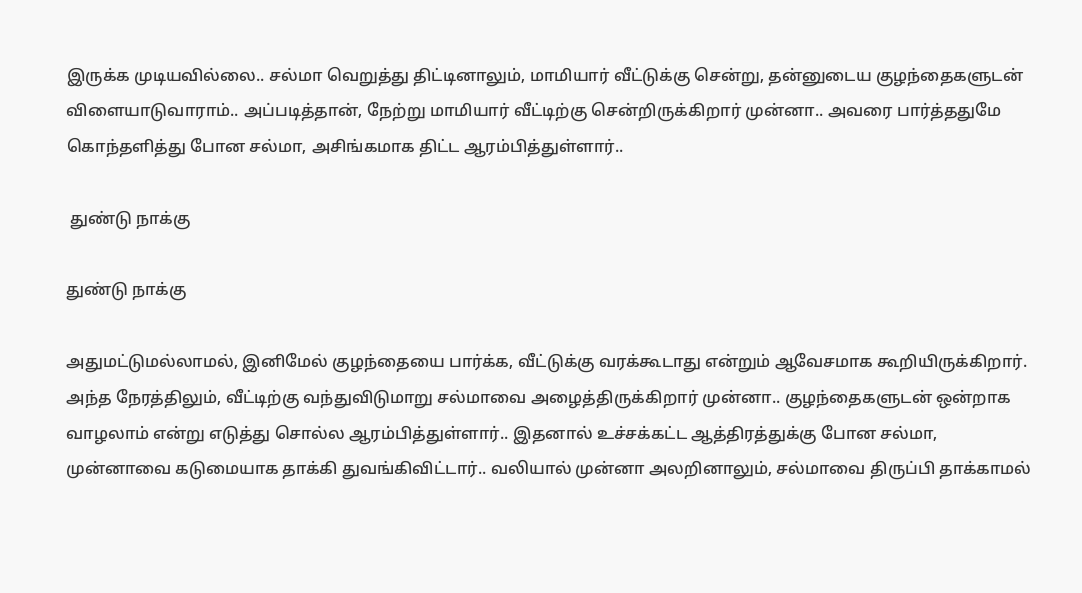இருக்க முடியவில்லை.. சல்மா வெறுத்து திட்டினாலும், மாமியார் வீட்டுக்கு சென்று, தன்னுடைய குழந்தைகளுடன் விளையாடுவாராம்.. அப்படித்தான், நேற்று மாமியார் வீட்டிற்கு சென்றிருக்கிறார் முன்னா.. அவரை பார்த்ததுமே கொந்தளித்து போன சல்மா, அசிங்கமாக திட்ட ஆரம்பித்துள்ளார்..

 துண்டு நாக்கு

துண்டு நாக்கு

அதுமட்டுமல்லாமல், இனிமேல் குழந்தையை பார்க்க, வீட்டுக்கு வரக்கூடாது என்றும் ஆவேசமாக கூறியிருக்கிறார். அந்த நேரத்திலும், வீட்டிற்கு வந்துவிடுமாறு சல்மாவை அழைத்திருக்கிறார் முன்னா.. குழந்தைகளுடன் ஒன்றாக வாழலாம் என்று எடுத்து சொல்ல ஆரம்பித்துள்ளார்.. இதனால் உச்சக்கட்ட ஆத்திரத்துக்கு போன சல்மா, முன்னாவை கடுமையாக தாக்கி துவங்கிவிட்டார்.. வலியால் முன்னா அலறினாலும், சல்மாவை திருப்பி தாக்காமல்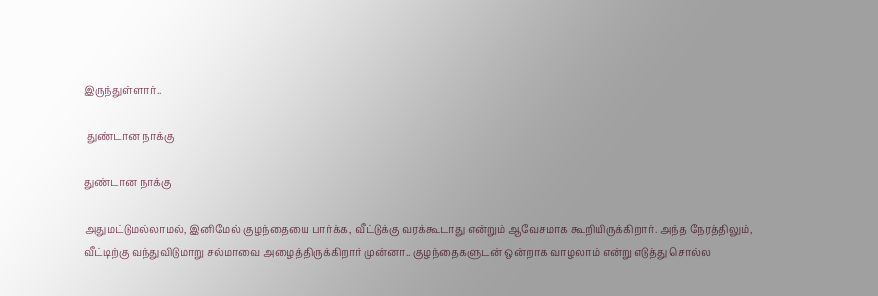இருந்துள்ளார்..

 துண்டான நாக்கு

துண்டான நாக்கு

அதுமட்டுமல்லாமல், இனிமேல் குழந்தையை பார்க்க, வீட்டுக்கு வரக்கூடாது என்றும் ஆவேசமாக கூறியிருக்கிறார். அந்த நேரத்திலும், வீட்டிற்கு வந்துவிடுமாறு சல்மாவை அழைத்திருக்கிறார் முன்னா.. குழந்தைகளுடன் ஒன்றாக வாழலாம் என்று எடுத்து சொல்ல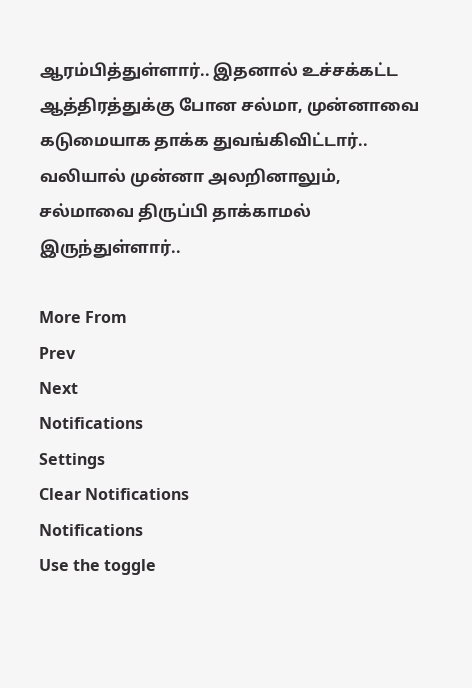ஆரம்பித்துள்ளார்.. இதனால் உச்சக்கட்ட ஆத்திரத்துக்கு போன சல்மா, முன்னாவை கடுமையாக தாக்க துவங்கிவிட்டார்.. வலியால் முன்னா அலறினாலும், சல்மாவை திருப்பி தாக்காமல் இருந்துள்ளார்..

More From
Prev
Next
Notifications
Settings
Clear Notifications
Notifications
Use the toggle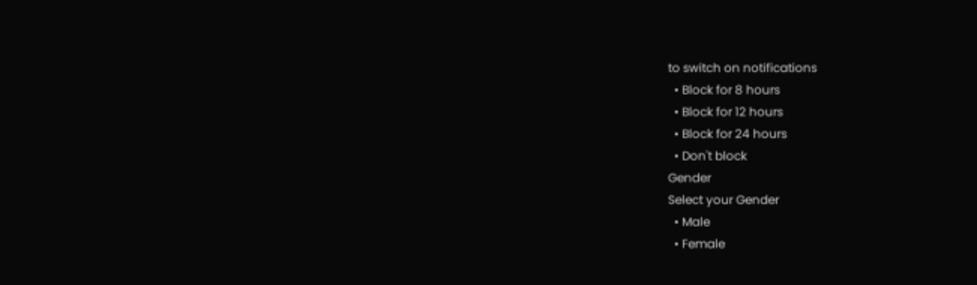to switch on notifications
  • Block for 8 hours
  • Block for 12 hours
  • Block for 24 hours
  • Don't block
Gender
Select your Gender
  • Male
  • Female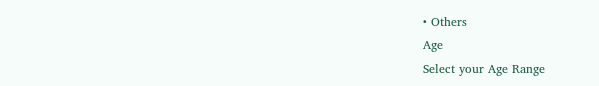• Others
Age
Select your Age Range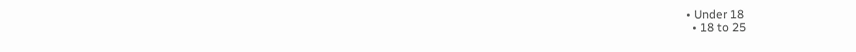• Under 18
  • 18 to 25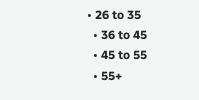• 26 to 35
  • 36 to 45
  • 45 to 55
  • 55+